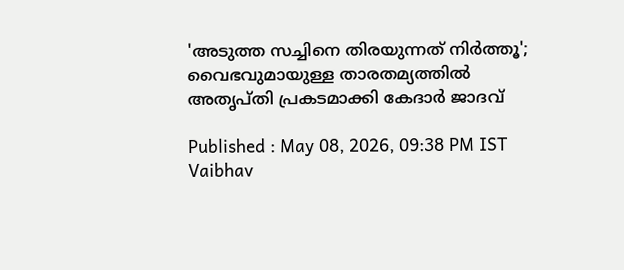'അടുത്ത സച്ചിനെ തിരയുന്നത് നിര്‍ത്തൂ'; വൈഭവുമായുള്ള താരതമ്യത്തില്‍ അതൃപ്തി പ്രകടമാക്കി കേദാര്‍ ജാദവ്

Published : May 08, 2026, 09:38 PM IST
Vaibhav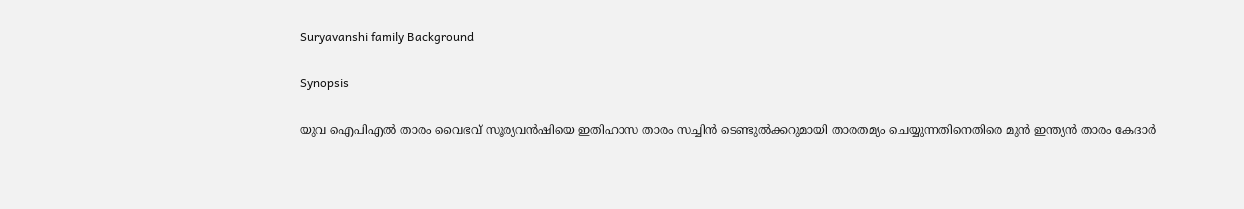Suryavanshi family Background

Synopsis

യുവ ഐപിഎല്‍ താരം വൈഭവ് സൂര്യവന്‍ഷിയെ ഇതിഹാസ താരം സച്ചിന്‍ ടെണ്ടുല്‍ക്കറുമായി താരതമ്യം ചെയ്യുന്നതിനെതിരെ മുന്‍ ഇന്ത്യന്‍ താരം കേദാര്‍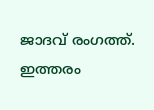ജാദവ് രംഗത്ത്. ഇത്തരം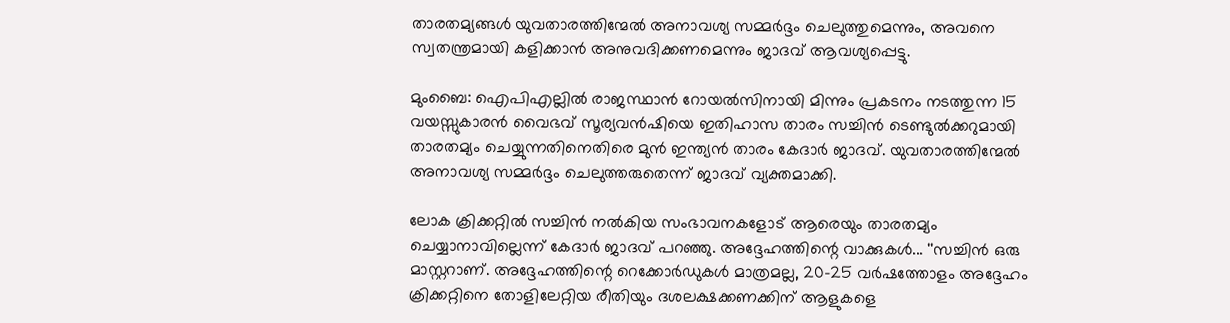താരതമ്യങ്ങള്‍ യുവതാരത്തിന്മേല്‍ അനാവശ്യ സമ്മര്‍ദ്ദം ചെലുത്തുമെന്നും, അവനെ സ്വതന്ത്രമായി കളിക്കാന്‍ അനുവദിക്കണമെന്നും ജാദവ് ആവശ്യപ്പെട്ടു.

മുംബൈ: ഐപിഎല്ലില്‍ രാജസ്ഥാന്‍ റോയല്‍സിനായി മിന്നും പ്രകടനം നടത്തുന്ന 15 വയസ്സുകാരന്‍ വൈഭവ് സൂര്യവന്‍ഷിയെ ഇതിഹാസ താരം സച്ചിന്‍ ടെണ്ടുല്‍ക്കറുമായി താരതമ്യം ചെയ്യുന്നതിനെതിരെ മുന്‍ ഇന്ത്യന്‍ താരം കേദാര്‍ ജാദവ്. യുവതാരത്തിന്മേല്‍ അനാവശ്യ സമ്മര്‍ദ്ദം ചെലുത്തരുതെന്ന് ജാദവ് വ്യക്തമാക്കി.

ലോക ക്രിക്കറ്റില്‍ സച്ചിന്‍ നല്‍കിയ സംഭാവനകളോട് ആരെയും താരതമ്യം ചെയ്യാനാവില്ലെന്ന് കേദാര്‍ ജാദവ് പറഞ്ഞു. അദ്ദേഹത്തിന്റെ വാക്കുകള്‍... ''സച്ചിന്‍ ഒരു മാസ്റ്ററാണ്. അദ്ദേഹത്തിന്റെ റെക്കോര്‍ഡുകള്‍ മാത്രമല്ല, 20-25 വര്‍ഷത്തോളം അദ്ദേഹം ക്രിക്കറ്റിനെ തോളിലേറ്റിയ രീതിയും ദശലക്ഷക്കണക്കിന് ആളുകളെ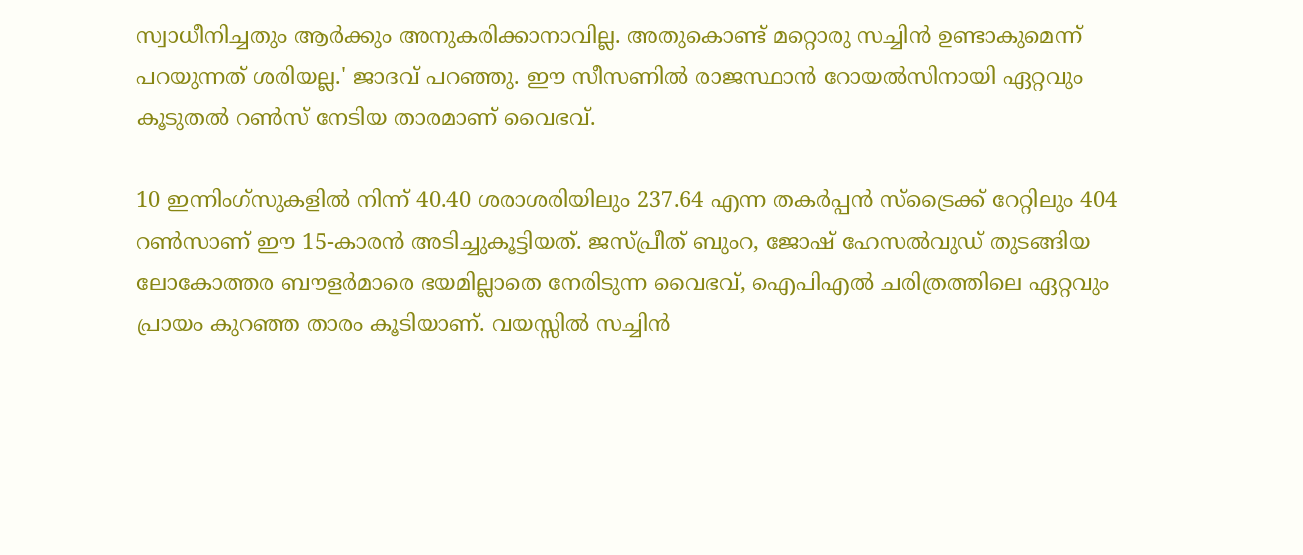സ്വാധീനിച്ചതും ആര്‍ക്കും അനുകരിക്കാനാവില്ല. അതുകൊണ്ട് മറ്റൊരു സച്ചിന്‍ ഉണ്ടാകുമെന്ന് പറയുന്നത് ശരിയല്ല.' ജാദവ് പറഞ്ഞു. ഈ സീസണില്‍ രാജസ്ഥാന്‍ റോയല്‍സിനായി ഏറ്റവും കൂടുതല്‍ റണ്‍സ് നേടിയ താരമാണ് വൈഭവ്.

10 ഇന്നിംഗ്‌സുകളില്‍ നിന്ന് 40.40 ശരാശരിയിലും 237.64 എന്ന തകര്‍പ്പന്‍ സ്‌ട്രൈക്ക് റേറ്റിലും 404 റണ്‍സാണ് ഈ 15-കാരന്‍ അടിച്ചുകൂട്ടിയത്. ജസ്പ്രീത് ബുംറ, ജോഷ് ഹേസല്‍വുഡ് തുടങ്ങിയ ലോകോത്തര ബൗളര്‍മാരെ ഭയമില്ലാതെ നേരിടുന്ന വൈഭവ്, ഐപിഎല്‍ ചരിത്രത്തിലെ ഏറ്റവും പ്രായം കുറഞ്ഞ താരം കൂടിയാണ്. വയസ്സില്‍ സച്ചിന്‍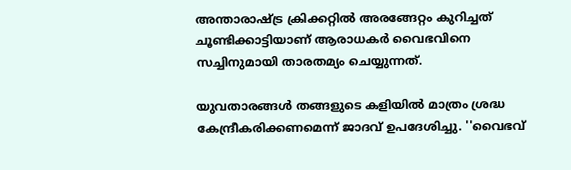അന്താരാഷ്ട്ര ക്രിക്കറ്റില്‍ അരങ്ങേറ്റം കുറിച്ചത് ചൂണ്ടിക്കാട്ടിയാണ് ആരാധകര്‍ വൈഭവിനെ സച്ചിനുമായി താരതമ്യം ചെയ്യുന്നത്.

യുവതാരങ്ങള്‍ തങ്ങളുടെ കളിയില്‍ മാത്രം ശ്രദ്ധ കേന്ദ്രീകരിക്കണമെന്ന് ജാദവ് ഉപദേശിച്ചു. ''വൈഭവ്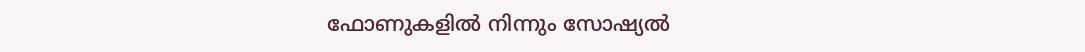ഫോണുകളില്‍ നിന്നും സോഷ്യല്‍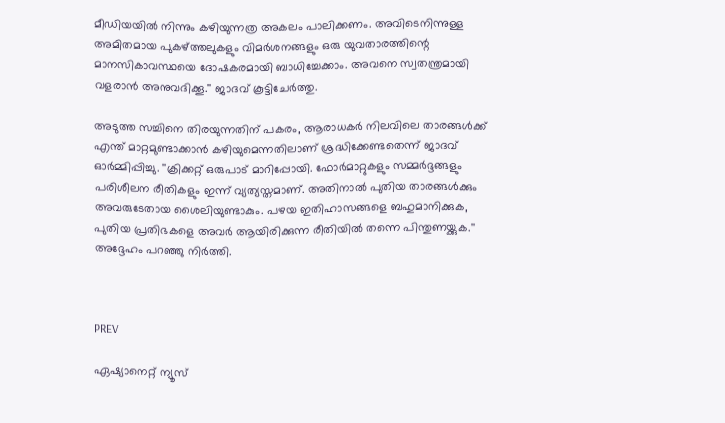മീഡിയയില്‍ നിന്നും കഴിയുന്നത്ര അകലം പാലിക്കണം. അവിടെനിന്നുള്ള അമിതമായ പുകഴ്ത്തലുകളും വിമര്‍ശനങ്ങളും ഒരു യുവതാരത്തിന്റെ മാനസികാവസ്ഥയെ ദോഷകരമായി ബാധിച്ചേക്കാം. അവനെ സ്വതന്ത്രമായി വളരാന്‍ അനുവദിക്കൂ.'' ജാദവ് കൂട്ടിചേര്‍ത്തു.

അടുത്ത സച്ചിനെ തിരയുന്നതിന് പകരം, ആരാധകര്‍ നിലവിലെ താരങ്ങള്‍ക്ക് എന്ത് മാറ്റമുണ്ടാക്കാന്‍ കഴിയുമെന്നതിലാണ് ശ്രദ്ധിക്കേണ്ടതെന്ന് ജാദവ് ഓര്‍മ്മിപ്പിച്ചു. ''ക്രിക്കറ്റ് ഒരുപാട് മാറിപ്പോയി. ഫോര്‍മാറ്റുകളും സമ്മര്‍ദ്ദങ്ങളും പരിശീലന രീതികളും ഇന്ന് വ്യത്യസ്തമാണ്. അതിനാല്‍ പുതിയ താരങ്ങള്‍ക്കും അവരുടേതായ ശൈലിയുണ്ടാകും. പഴയ ഇതിഹാസങ്ങളെ ബഹുമാനിക്കുക, പുതിയ പ്രതിഭകളെ അവര്‍ ആയിരിക്കുന്ന രീതിയില്‍ തന്നെ പിന്തുണയ്ക്കുക.'' അദ്ദേഹം പറഞ്ഞു നിര്‍ത്തി.



PREV

ഏഷ്യാനെറ്റ് ന്യൂസ്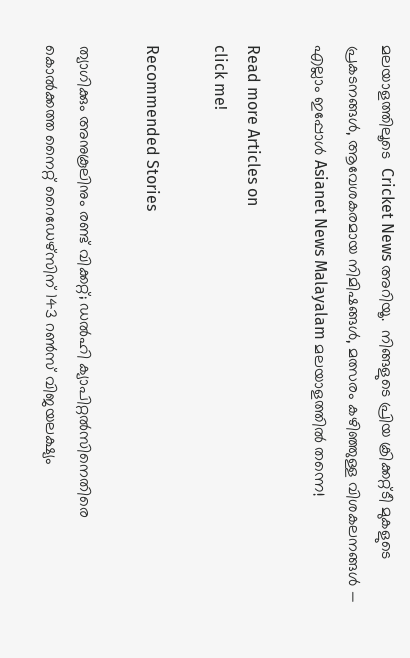മലയാളത്തിലൂടെ  Cricket News അറിയൂ.  നിങ്ങളുടെ പ്രിയ ക്രിക്കറ്റ്ടീ മുകളുടെ പ്രകടനങ്ങൾ, ആവേശകരമായ നിമിഷങ്ങൾ, മത്സരം കഴിഞ്ഞുള്ള വിശകലനങ്ങൾ — എല്ലാം ഇപ്പോൾ Asianet News Malayalam മലയാളത്തിൽ തന്നെ!

Read more Articles on
click me!

Recommended Stories

ത്യാഗിക്കും അനുകൂലിനും രണ്ട് വിക്കറ്റ്; ഡല്‍ഹി ക്യാപിറ്റല്‍സിനെതിരെ കൊല്‍ക്കത്ത നൈറ്റ് റൈഡേഴ്‌സിന് 143 റണ്‍സ് വിജയലക്ഷ്യം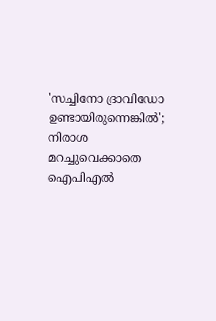'സച്ചിനോ ദ്രാവിഡോ ഉണ്ടായിരുന്നെങ്കില്‍'; നിരാശ മറച്ചുവെക്കാതെ ഐപിഎല്‍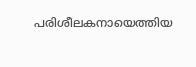പരിശീലകനായെത്തിയ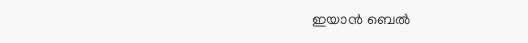ഇയാന്‍ ബെല്‍